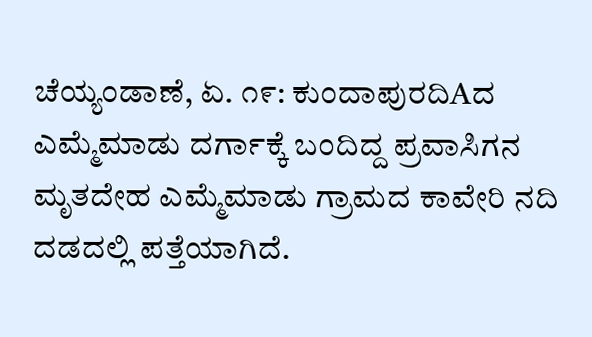ಚೆಯ್ಯಂಡಾಣೆ, ಏ. ೧೯: ಕುಂದಾಪುರದಿAದ ಎಮ್ಮೆಮಾಡು ದರ್ಗಾಕ್ಕೆ ಬಂದಿದ್ದ ಪ್ರವಾಸಿಗನ ಮೃತದೇಹ ಎಮ್ಮೆಮಾಡು ಗ್ರಾಮದ ಕಾವೇರಿ ನದಿ ದಡದಲ್ಲಿ ಪತ್ತೆಯಾಗಿದೆ.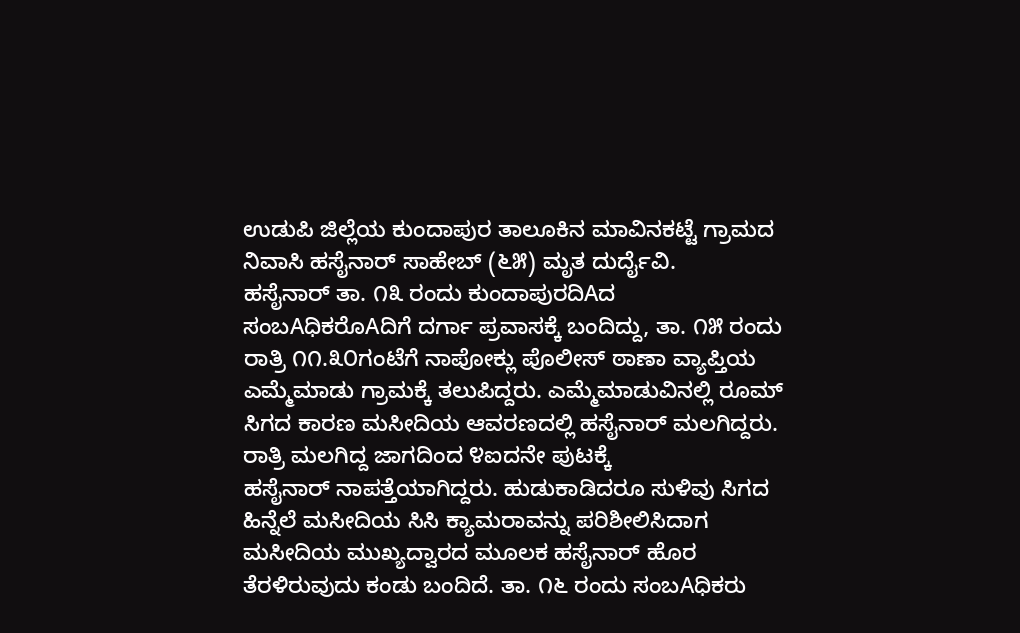ಉಡುಪಿ ಜಿಲ್ಲೆಯ ಕುಂದಾಪುರ ತಾಲೂಕಿನ ಮಾವಿನಕಟ್ಟೆ ಗ್ರಾಮದ ನಿವಾಸಿ ಹಸೈನಾರ್ ಸಾಹೇಬ್ (೬೫) ಮೃತ ದುರ್ದೈವಿ.
ಹಸೈನಾರ್ ತಾ. ೧೩ ರಂದು ಕುಂದಾಪುರದಿAದ ಸಂಬAಧಿಕರೊAದಿಗೆ ದರ್ಗಾ ಪ್ರವಾಸಕ್ಕೆ ಬಂದಿದ್ದು, ತಾ. ೧೫ ರಂದು ರಾತ್ರಿ ೧೧.೩೦ಗಂಟೆಗೆ ನಾಪೋಕ್ಲು ಪೊಲೀಸ್ ಠಾಣಾ ವ್ಯಾಪ್ತಿಯ ಎಮ್ಮೆಮಾಡು ಗ್ರಾಮಕ್ಕೆ ತಲುಪಿದ್ದರು. ಎಮ್ಮೆಮಾಡುವಿನಲ್ಲಿ ರೂಮ್ ಸಿಗದ ಕಾರಣ ಮಸೀದಿಯ ಆವರಣದಲ್ಲಿ ಹಸೈನಾರ್ ಮಲಗಿದ್ದರು. ರಾತ್ರಿ ಮಲಗಿದ್ದ ಜಾಗದಿಂದ ೪ಐದನೇ ಪುಟಕ್ಕೆ
ಹಸೈನಾರ್ ನಾಪತ್ತೆಯಾಗಿದ್ದರು. ಹುಡುಕಾಡಿದರೂ ಸುಳಿವು ಸಿಗದ ಹಿನ್ನೆಲೆ ಮಸೀದಿಯ ಸಿಸಿ ಕ್ಯಾಮರಾವನ್ನು ಪರಿಶೀಲಿಸಿದಾಗ ಮಸೀದಿಯ ಮುಖ್ಯದ್ವಾರದ ಮೂಲಕ ಹಸೈನಾರ್ ಹೊರ ತೆರಳಿರುವುದು ಕಂಡು ಬಂದಿದೆ. ತಾ. ೧೬ ರಂದು ಸಂಬAಧಿಕರು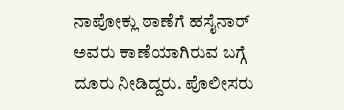ನಾಪೋಕ್ಲು ಠಾಣೆಗೆ ಹಸೈನಾರ್ ಅವರು ಕಾಣೆಯಾಗಿರುವ ಬಗ್ಗೆ ದೂರು ನೀಡಿದ್ದರು. ಪೊಲೀಸರು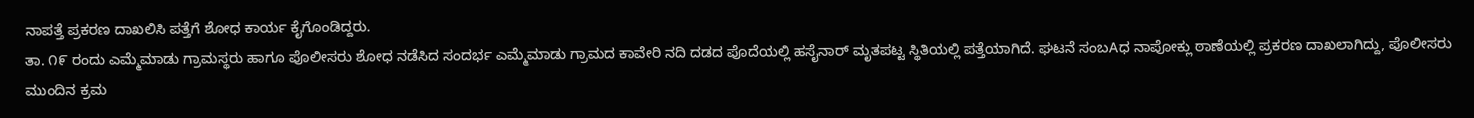ನಾಪತ್ತೆ ಪ್ರಕರಣ ದಾಖಲಿಸಿ ಪತ್ತೆಗೆ ಶೋಧ ಕಾರ್ಯ ಕೈಗೊಂಡಿದ್ದರು.
ತಾ. ೧೯ ರಂದು ಎಮ್ಮೆಮಾಡು ಗ್ರಾಮಸ್ಥರು ಹಾಗೂ ಪೊಲೀಸರು ಶೋಧ ನಡೆಸಿದ ಸಂದರ್ಭ ಎಮ್ಮೆಮಾಡು ಗ್ರಾಮದ ಕಾವೇರಿ ನದಿ ದಡದ ಪೊದೆಯಲ್ಲಿ ಹಸೈನಾರ್ ಮೃತಪಟ್ಟ ಸ್ಥಿತಿಯಲ್ಲಿ ಪತ್ತೆಯಾಗಿದೆ. ಘಟನೆ ಸಂಬAಧ ನಾಪೋಕ್ಲು ಠಾಣೆಯಲ್ಲಿ ಪ್ರಕರಣ ದಾಖಲಾಗಿದ್ದು, ಪೊಲೀಸರು ಮುಂದಿನ ಕ್ರಮ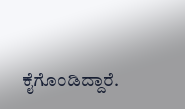ಕೈಗೊಂಡಿದ್ದಾರೆ.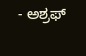- ಅಶ್ರಫ್